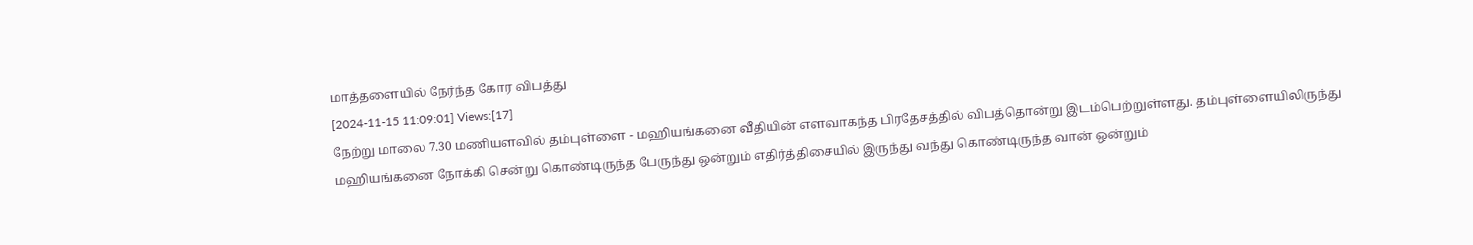மாத்தளையில் நேர்ந்த கோர விபத்து
[2024-11-15 11:09:01] Views:[17]
நேற்று மாலை 7.30 மணியளவில் தம்புள்ளை - மஹியங்கனை வீதியின் எளவாகந்த பிரதேசத்தில் விபத்தொன்று இடம்பெற்றுள்ளது. தம்புள்ளையிலிருந்து மஹியங்கனை நோக்கி சென்று கொண்டிருந்த பேருந்து ஒன்றும் எதிர்த்திசையில் இருந்து வந்து கொண்டிருந்த வான் ஒன்றும்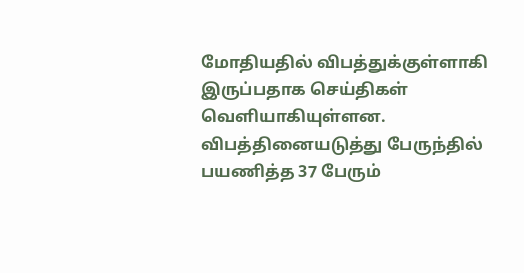மோதியதில் விபத்துக்குள்ளாகி இருப்பதாக செய்திகள் வெளியாகியுள்ளன.
விபத்தினையடுத்து பேருந்தில் பயணித்த 37 பேரும்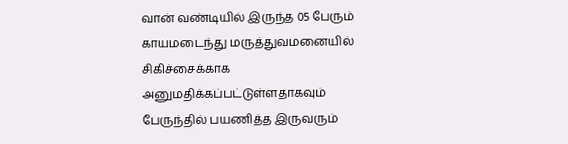வான் வண்டியில் இருந்த 05 பேரும் காயமடைந்து மருத்துவமனையில் சிகிச்சைக்காக அனுமதிக்கப்பட்டுள்ளதாகவும் பேருந்தில் பயணித்த இருவரும்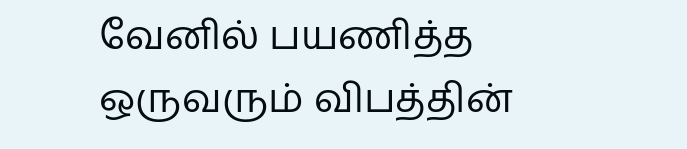வேனில் பயணித்த ஒருவரும் விபத்தின்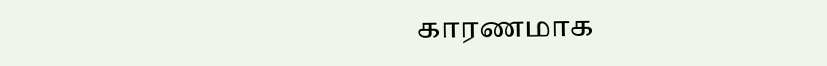காரணமாக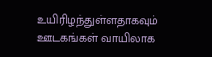உயிரிழந்துள்ளதாகவும் ஊடகங்கள் வாயிலாக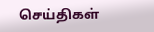செய்திகள்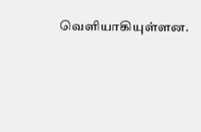வெளியாகியுள்ளன.